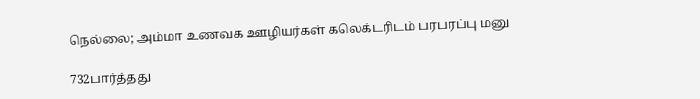நெல்லை; அம்மா உணவக ஊழியர்கள் கலெக்டரிடம் பரபரப்பு மனு

732பார்த்தது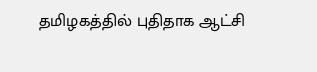தமிழகத்தில் புதிதாக ஆட்சி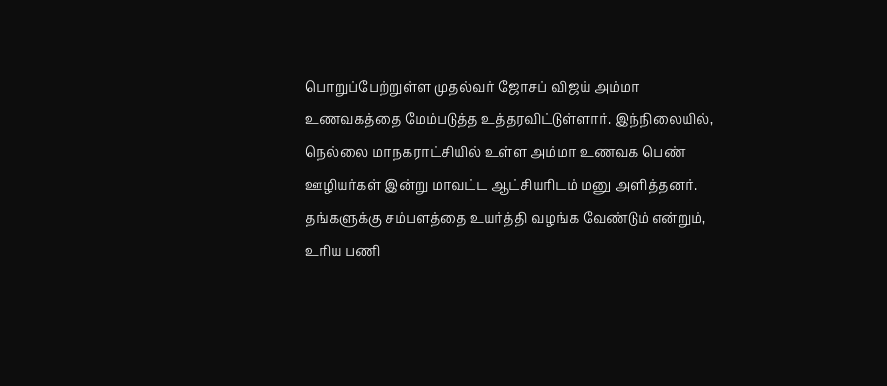பொறுப்பேற்றுள்ள முதல்வர் ஜோசப் விஜய் அம்மா உணவகத்தை மேம்படுத்த உத்தரவிட்டுள்ளார். இந்நிலையில், நெல்லை மாநகராட்சியில் உள்ள அம்மா உணவக பெண் ஊழியர்கள் இன்று மாவட்ட ஆட்சியரிடம் மனு அளித்தனர். தங்களுக்கு சம்பளத்தை உயர்த்தி வழங்க வேண்டும் என்றும், உரிய பணி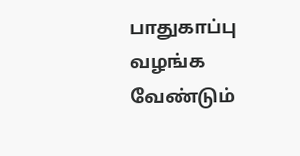பாதுகாப்பு வழங்க வேண்டும்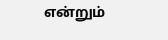என்றும்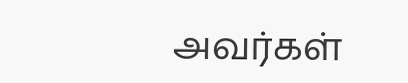அவர்கள்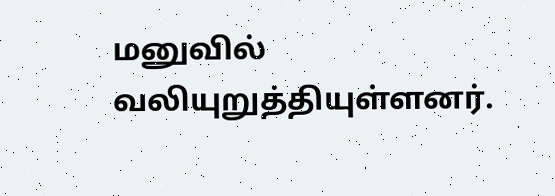மனுவில் வலியுறுத்தியுள்ளனர்.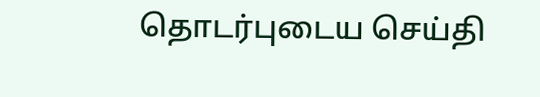தொடர்புடைய செய்தி